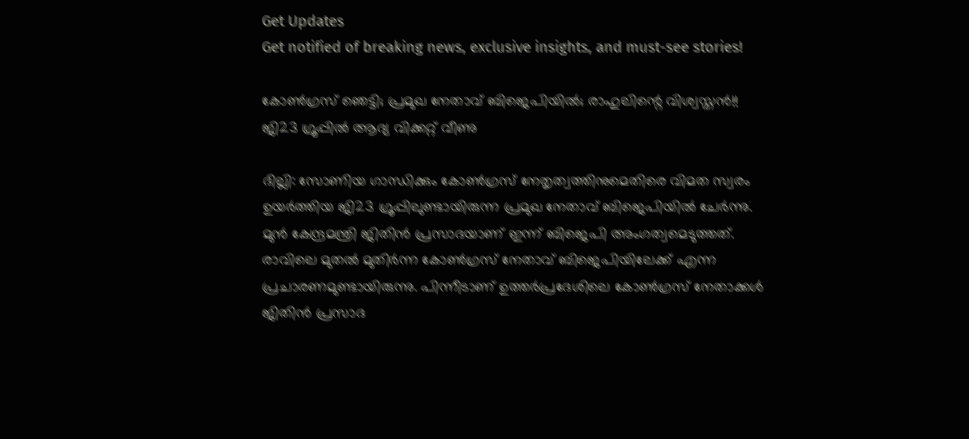Get Updates
Get notified of breaking news, exclusive insights, and must-see stories!

കോണ്‍ഗ്രസ് ഞെട്ടി; പ്രമുഖ നേതാവ് ബിജെപിയില്‍; രാഹുലിന്റെ വിശ്വസ്തന്‍!! ജി23 ഗ്രൂപ്പില്‍ ആദ്യ വിക്കറ്റ് വീണു

ദില്ലി: സോണിയ ഗാന്ധിക്കും കോണ്‍ഗ്രസ് നേതൃത്വത്തിനുമെതിരെ വിമത സ്വരം ഉയര്‍ത്തിയ ജി23 ഗ്രൂപ്പിലുണ്ടായിരുന്ന പ്രമുഖ നേതാവ് ബിജെപിയില്‍ ചേര്‍ന്നു. മുന്‍ കേന്ദ്രമന്ത്രി ജിതിന്‍ പ്രസാദയാണ് ഇന്ന് ബിജെപി അംഗത്വമെടുത്തത്. രാവിലെ മുതല്‍ മുതിര്‍ന്ന കോണ്‍ഗ്രസ് നേതാവ് ബിജെപിയിലേക്ക് എന്ന പ്രചാരണമുണ്ടായിരുന്നു. പിന്നീടാണ് ഉത്തര്‍പ്രദേശിലെ കോണ്‍ഗ്രസ് നേതാക്കള്‍ ജിതിന്‍ പ്രസാദ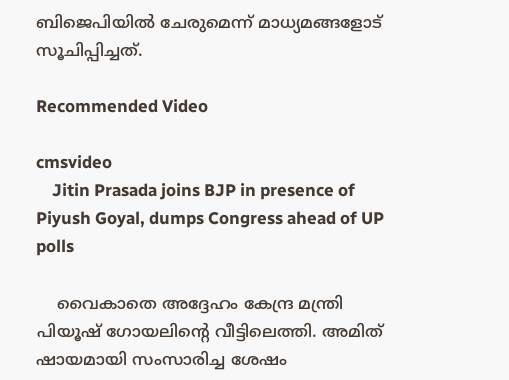ബിജെപിയില്‍ ചേരുമെന്ന് മാധ്യമങ്ങളോട് സൂചിപ്പിച്ചത്.

Recommended Video

cmsvideo
    Jitin Prasada joins BJP in presence of Piyush Goyal, dumps Congress ahead of UP polls

    വൈകാതെ അദ്ദേഹം കേന്ദ്ര മന്ത്രി പിയൂഷ് ഗോയലിന്റെ വീട്ടിലെത്തി. അമിത് ഷായമായി സംസാരിച്ച ശേഷം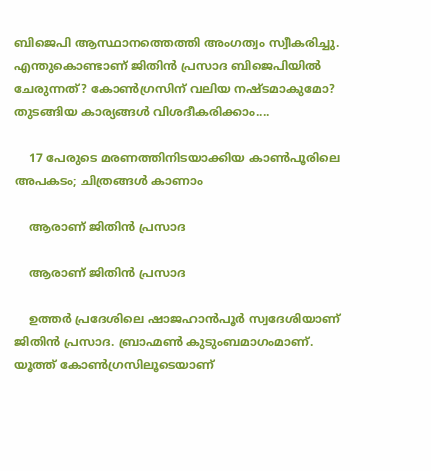ബിജെപി ആസ്ഥാനത്തെത്തി അംഗത്വം സ്വീകരിച്ചു. എന്തുകൊണ്ടാണ് ജിതിന്‍ പ്രസാദ ബിജെപിയില്‍ ചേരുന്നത്? കോണ്‍ഗ്രസിന് വലിയ നഷ്ടമാകുമോ? തുടങ്ങിയ കാര്യങ്ങള്‍ വിശദീകരിക്കാം....

    17 പേരുടെ മരണത്തിനിടയാക്കിയ കാണ്‍പൂരിലെ അപകടം; ചിത്രങ്ങള്‍ കാണാം

    ആരാണ് ജിതിന്‍ പ്രസാദ

    ആരാണ് ജിതിന്‍ പ്രസാദ

    ഉത്തര്‍ പ്രദേശിലെ ഷാജഹാന്‍പൂര്‍ സ്വദേശിയാണ് ജിതിന്‍ പ്രസാദ. ബ്രാഹ്മണ്‍ കുടുംബമാഗംമാണ്. യൂത്ത് കോണ്‍ഗ്രസിലൂടെയാണ്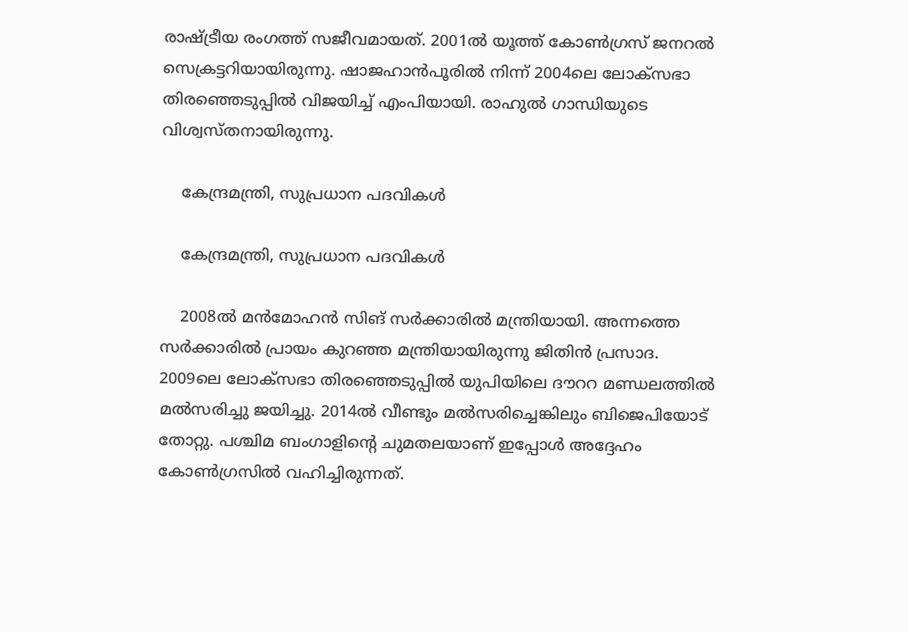രാഷ്ട്രീയ രംഗത്ത് സജീവമായത്. 2001ല്‍ യൂത്ത് കോണ്‍ഗ്രസ് ജനറല്‍ സെക്രട്ടറിയായിരുന്നു. ഷാജഹാന്‍പൂരില്‍ നിന്ന് 2004ലെ ലോക്‌സഭാ തിരഞ്ഞെടുപ്പില്‍ വിജയിച്ച് എംപിയായി. രാഹുല്‍ ഗാന്ധിയുടെ വിശ്വസ്തനായിരുന്നു.

    കേന്ദ്രമന്ത്രി, സുപ്രധാന പദവികള്‍

    കേന്ദ്രമന്ത്രി, സുപ്രധാന പദവികള്‍

    2008ല്‍ മന്‍മോഹന്‍ സിങ് സര്‍ക്കാരില്‍ മന്ത്രിയായി. അന്നത്തെ സര്‍ക്കാരില്‍ പ്രായം കുറഞ്ഞ മന്ത്രിയായിരുന്നു ജിതിന്‍ പ്രസാദ. 2009ലെ ലോക്‌സഭാ തിരഞ്ഞെടുപ്പില്‍ യുപിയിലെ ദൗററ മണ്ഡലത്തില്‍ മല്‍സരിച്ചു ജയിച്ചു. 2014ല്‍ വീണ്ടും മല്‍സരിച്ചെങ്കിലും ബിജെപിയോട് തോറ്റു. പശ്ചിമ ബംഗാളിന്റെ ചുമതലയാണ് ഇപ്പോള്‍ അദ്ദേഹം കോണ്‍ഗ്രസില്‍ വഹിച്ചിരുന്നത്.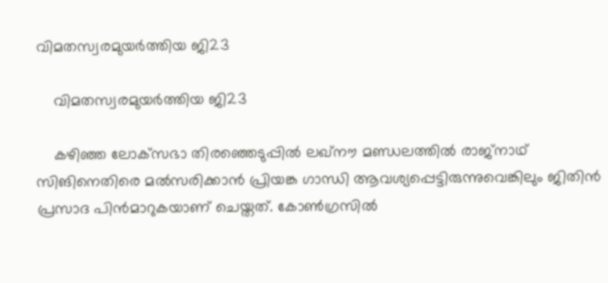വിമതസ്വരമുയര്‍ത്തിയ ജി23

    വിമതസ്വരമുയര്‍ത്തിയ ജി23

    കഴിഞ്ഞ ലോക്‌സഭാ തിരഞ്ഞെടുപ്പില്‍ ലഖ്‌നൗ മണ്ഡലത്തില്‍ രാജ്‌നാഥ് സിങിനെതിരെ മല്‍സരിക്കാന്‍ പ്രിയങ്ക ഗാന്ധി ആവശ്യപ്പെട്ടിരുന്നുവെങ്കിലും ജിതിന്‍ പ്രസാദ പിന്‍മാറുകയാണ് ചെയ്തത്. കോണ്‍ഗ്രസില്‍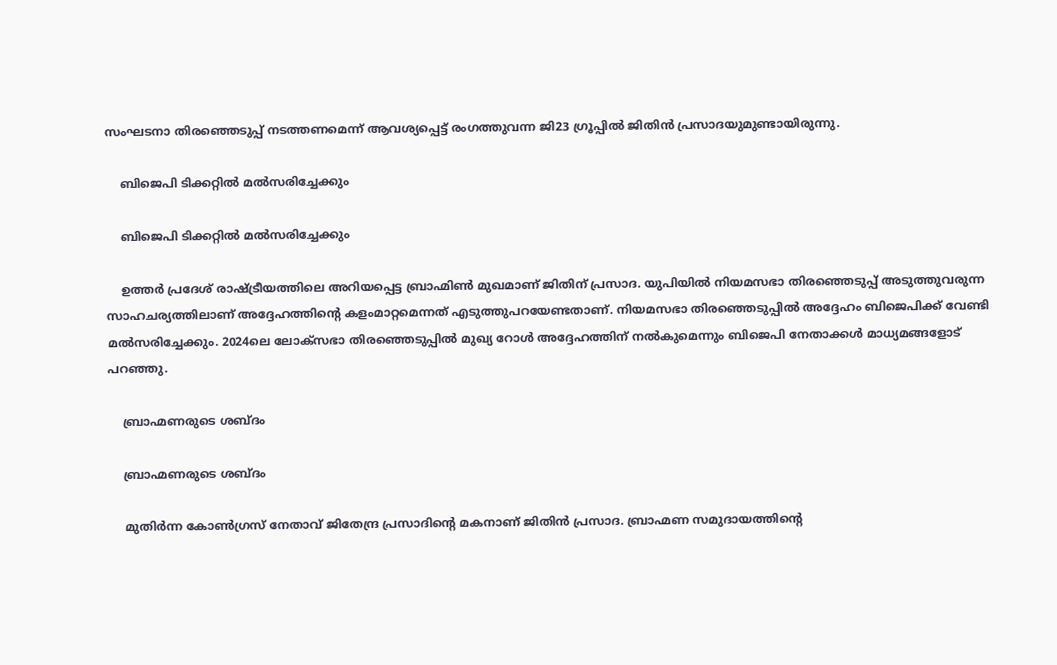സംഘടനാ തിരഞ്ഞെടുപ്പ് നടത്തണമെന്ന് ആവശ്യപ്പെട്ട് രംഗത്തുവന്ന ജി23 ഗ്രൂപ്പില്‍ ജിതിന്‍ പ്രസാദയുമുണ്ടായിരുന്നു.

    ബിജെപി ടിക്കറ്റില്‍ മല്‍സരിച്ചേക്കും

    ബിജെപി ടിക്കറ്റില്‍ മല്‍സരിച്ചേക്കും

    ഉത്തര്‍ പ്രദേശ് രാഷ്ട്രീയത്തിലെ അറിയപ്പെട്ട ബ്രാഹ്മിണ്‍ മുഖമാണ് ജിതിന് പ്രസാദ. യുപിയില്‍ നിയമസഭാ തിരഞ്ഞെടുപ്പ് അടുത്തുവരുന്ന സാഹചര്യത്തിലാണ് അദ്ദേഹത്തിന്റെ കളംമാറ്റമെന്നത് എടുത്തുപറയേണ്ടതാണ്. നിയമസഭാ തിരഞ്ഞെടുപ്പില്‍ അദ്ദേഹം ബിജെപിക്ക് വേണ്ടി മല്‍സരിച്ചേക്കും. 2024ലെ ലോക്‌സഭാ തിരഞ്ഞെടുപ്പില്‍ മുഖ്യ റോള്‍ അദ്ദേഹത്തിന് നല്‍കുമെന്നും ബിജെപി നേതാക്കള്‍ മാധ്യമങ്ങളോട് പറഞ്ഞു.

    ബ്രാഹ്മണരുടെ ശബ്ദം

    ബ്രാഹ്മണരുടെ ശബ്ദം

    മുതിര്‍ന്ന കോണ്‍ഗ്രസ് നേതാവ് ജിതേന്ദ്ര പ്രസാദിന്റെ മകനാണ് ജിതിന്‍ പ്രസാദ. ബ്രാഹ്മണ സമുദായത്തിന്റെ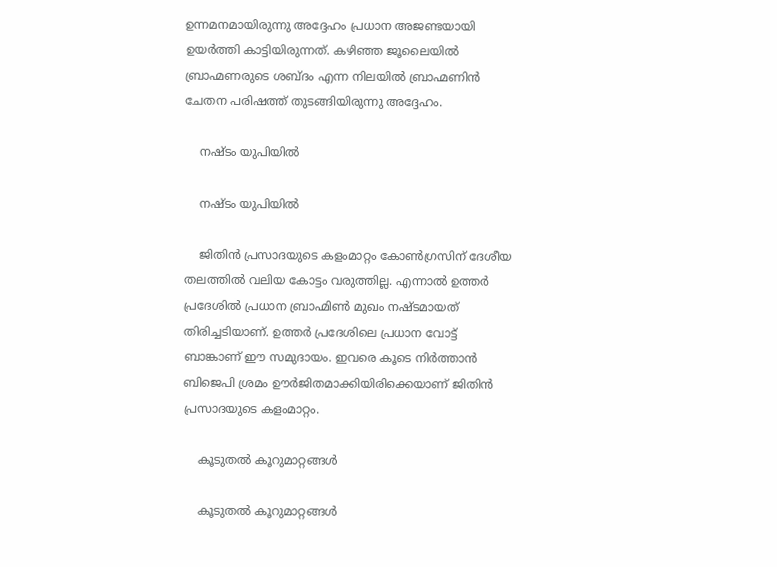ഉന്നമനമായിരുന്നു അദ്ദേഹം പ്രധാന അജണ്ടയായി ഉയര്‍ത്തി കാട്ടിയിരുന്നത്. കഴിഞ്ഞ ജൂലൈയില്‍ ബ്രാഹ്മണരുടെ ശബ്ദം എന്ന നിലയില്‍ ബ്രാഹ്മണിന്‍ ചേതന പരിഷത്ത് തുടങ്ങിയിരുന്നു അദ്ദേഹം.

    നഷ്ടം യുപിയില്‍

    നഷ്ടം യുപിയില്‍

    ജിതിന്‍ പ്രസാദയുടെ കളംമാറ്റം കോണ്‍ഗ്രസിന് ദേശീയ തലത്തില്‍ വലിയ കോട്ടം വരുത്തില്ല. എന്നാല്‍ ഉത്തര്‍ പ്രദേശില്‍ പ്രധാന ബ്രാഹ്മിണ്‍ മുഖം നഷ്ടമായത് തിരിച്ചടിയാണ്. ഉത്തര്‍ പ്രദേശിലെ പ്രധാന വോട്ട് ബാങ്കാണ് ഈ സമുദായം. ഇവരെ കൂടെ നിര്‍ത്താന്‍ ബിജെപി ശ്രമം ഊര്‍ജിതമാക്കിയിരിക്കെയാണ് ജിതിന്‍ പ്രസാദയുടെ കളംമാറ്റം.

    കൂടുതല്‍ കൂറുമാറ്റങ്ങള്‍

    കൂടുതല്‍ കൂറുമാറ്റങ്ങള്‍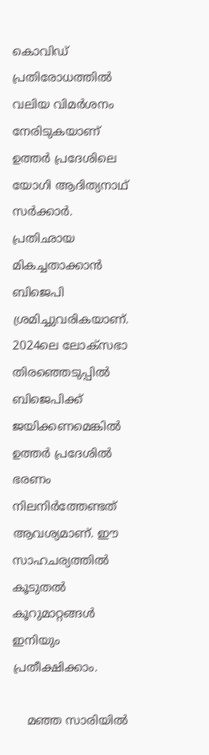കൊവിഡ് പ്രതിരോധത്തില്‍ വലിയ വിമര്‍ശനം നേരിടുകയാണ് ഉത്തര്‍ പ്രദേശിലെ യോഗി ആദിത്യനാഥ് സര്‍ക്കാര്‍. പ്രതിഛായ മികച്ചതാക്കാന്‍ ബിജെപി ശ്രമിച്ചുവരികയാണ്. 2024ലെ ലോക്‌സഭാ തിരഞ്ഞെടുപ്പില്‍ ബിജെപിക്ക് ജയിക്കണമെങ്കില്‍ ഉത്തര്‍ പ്രദേശില്‍ ഭരണം നിലനിര്‍ത്തേണ്ടത് ആവശ്യമാണ്. ഈ സാഹചര്യത്തില്‍ കൂടുതല്‍ കൂറുമാറ്റങ്ങള്‍ ഇനിയും പ്രതീക്ഷിക്കാം.

    മഞ്ഞ സാരിയിൽ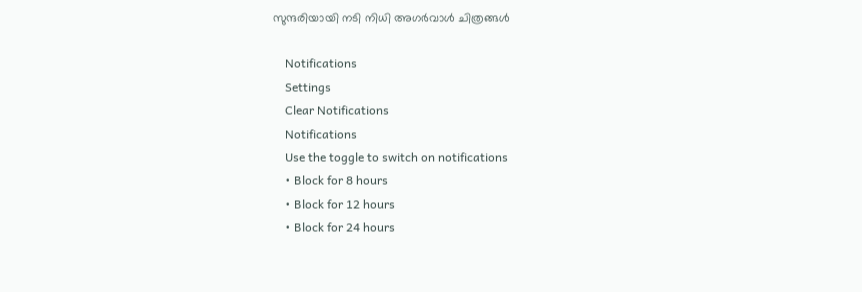സുന്ദരിയായി നടി നിധി അഗർവാൾ ചിത്രങ്ങൾ

    Notifications
    Settings
    Clear Notifications
    Notifications
    Use the toggle to switch on notifications
    • Block for 8 hours
    • Block for 12 hours
    • Block for 24 hours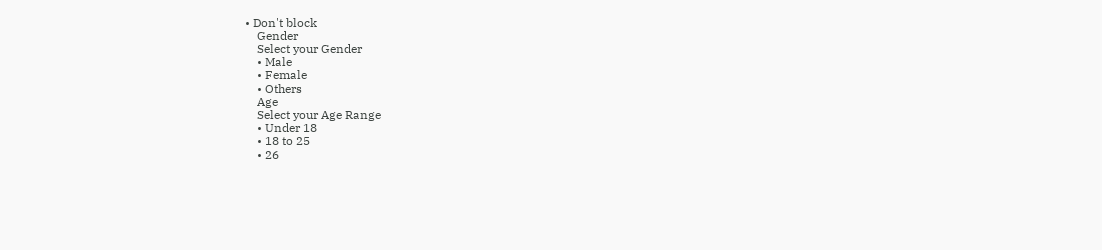• Don't block
    Gender
    Select your Gender
    • Male
    • Female
    • Others
    Age
    Select your Age Range
    • Under 18
    • 18 to 25
    • 26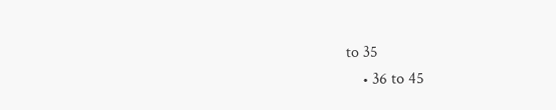to 35
    • 36 to 45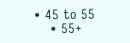• 45 to 55
    • 55+